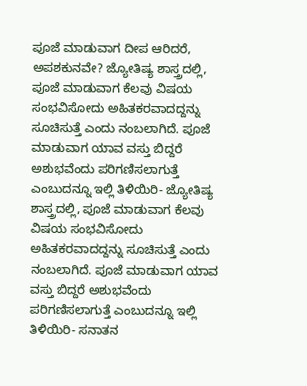ಪೂಜೆ ಮಾಡುವಾಗ ದೀಪ ಆರಿದರೆ, ಅಪಶಕುನವೇ? ಜ್ಯೋತಿಷ್ಯ ಶಾಸ್ತ್ರದಲ್ಲಿ, ಪೂಜೆ ಮಾಡುವಾಗ ಕೆಲವು ವಿಷಯ ಸಂಭವಿಸೋದು ಅಹಿತಕರವಾದದ್ದನ್ನು ಸೂಚಿಸುತ್ತೆ ಎಂದು ನಂಬಲಾಗಿದೆ. ಪೂಜೆ ಮಾಡುವಾಗ ಯಾವ ವಸ್ತು ಬಿದ್ದರೆ ಅಶುಭವೆಂದು ಪರಿಗಣಿಸಲಾಗುತ್ತೆ ಎಂಬುದನ್ನೂ ಇಲ್ಲಿ ತಿಳಿಯಿರಿ- ಜ್ಯೋತಿಷ್ಯ ಶಾಸ್ತ್ರದಲ್ಲಿ, ಪೂಜೆ ಮಾಡುವಾಗ ಕೆಲವು ವಿಷಯ ಸಂಭವಿಸೋದು ಅಹಿತಕರವಾದದ್ದನ್ನು ಸೂಚಿಸುತ್ತೆ ಎಂದು ನಂಬಲಾಗಿದೆ. ಪೂಜೆ ಮಾಡುವಾಗ ಯಾವ ವಸ್ತು ಬಿದ್ದರೆ ಅಶುಭವೆಂದು ಪರಿಗಣಿಸಲಾಗುತ್ತೆ ಎಂಬುದನ್ನೂ ಇಲ್ಲಿ ತಿಳಿಯಿರಿ- ಸನಾತನ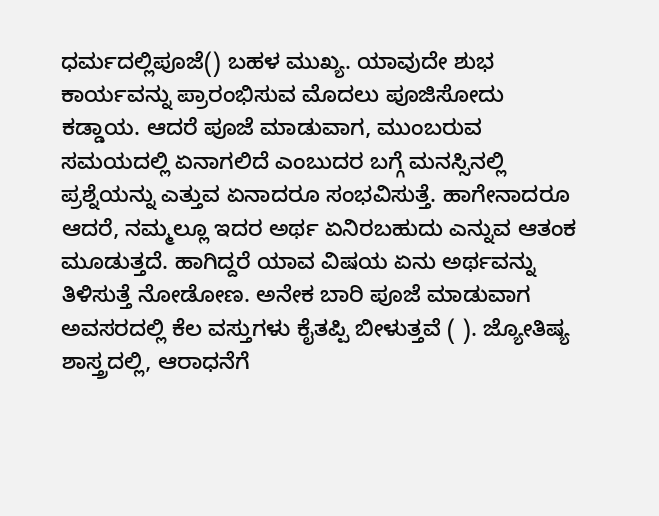ಧರ್ಮದಲ್ಲಿಪೂಜೆ() ಬಹಳ ಮುಖ್ಯ. ಯಾವುದೇ ಶುಭ ಕಾರ್ಯವನ್ನು ಪ್ರಾರಂಭಿಸುವ ಮೊದಲು ಪೂಜಿಸೋದು ಕಡ್ಡಾಯ. ಆದರೆ ಪೂಜೆ ಮಾಡುವಾಗ, ಮುಂಬರುವ ಸಮಯದಲ್ಲಿ ಏನಾಗಲಿದೆ ಎಂಬುದರ ಬಗ್ಗೆ ಮನಸ್ಸಿನಲ್ಲಿ ಪ್ರಶ್ನೆಯನ್ನು ಎತ್ತುವ ಏನಾದರೂ ಸಂಭವಿಸುತ್ತೆ. ಹಾಗೇನಾದರೂ ಆದರೆ, ನಮ್ಮಲ್ಲೂ ಇದರ ಅರ್ಥ ಏನಿರಬಹುದು ಎನ್ನುವ ಆತಂಕ ಮೂಡುತ್ತದೆ. ಹಾಗಿದ್ದರೆ ಯಾವ ವಿಷಯ ಏನು ಅರ್ಥವನ್ನು ತಿಳಿಸುತ್ತೆ ನೋಡೋಣ. ಅನೇಕ ಬಾರಿ ಪೂಜೆ ಮಾಡುವಾಗ ಅವಸರದಲ್ಲಿ ಕೆಲ ವಸ್ತುಗಳು ಕೈತಪ್ಪಿ ಬೀಳುತ್ತವೆ ( ). ಜ್ಯೋತಿಷ್ಯ ಶಾಸ್ತ್ರದಲ್ಲಿ, ಆರಾಧನೆಗೆ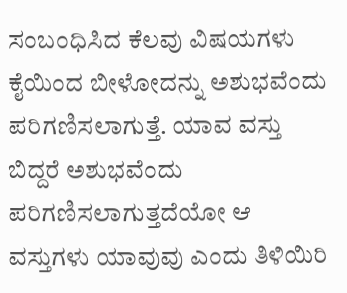ಸಂಬಂಧಿಸಿದ ಕೆಲವು ವಿಷಯಗಳು ಕೈಯಿಂದ ಬೀಳೋದನ್ನು ಅಶುಭವೆಂದು ಪರಿಗಣಿಸಲಾಗುತ್ತೆ. ಯಾವ ವಸ್ತು ಬಿದ್ದರೆ ಅಶುಭವೆಂದು ಪರಿಗಣಿಸಲಾಗುತ್ತದೆಯೋ ಆ ವಸ್ತುಗಳು ಯಾವುವು ಎಂದು ತಿಳಿಯಿರಿ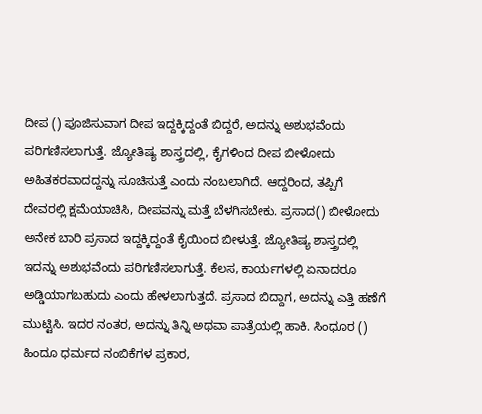ದೀಪ () ಪೂಜಿಸುವಾಗ ದೀಪ ಇದ್ದಕ್ಕಿದ್ದಂತೆ ಬಿದ್ದರೆ, ಅದನ್ನು ಅಶುಭವೆಂದು ಪರಿಗಣಿಸಲಾಗುತ್ತೆ. ಜ್ಯೋತಿಷ್ಯ ಶಾಸ್ತ್ರದಲ್ಲಿ, ಕೈಗಳಿಂದ ದೀಪ ಬೀಳೋದು ಅಹಿತಕರವಾದದ್ದನ್ನು ಸೂಚಿಸುತ್ತೆ ಎಂದು ನಂಬಲಾಗಿದೆ. ಆದ್ದರಿಂದ, ತಪ್ಪಿಗೆ ದೇವರಲ್ಲಿ ಕ್ಷಮೆಯಾಚಿಸಿ, ದೀಪವನ್ನು ಮತ್ತೆ ಬೆಳಗಿಸಬೇಕು. ಪ್ರಸಾದ() ಬೀಳೋದು ಅನೇಕ ಬಾರಿ ಪ್ರಸಾದ ಇದ್ದಕ್ಕಿದ್ದಂತೆ ಕೈಯಿಂದ ಬೀಳುತ್ತೆ. ಜ್ಯೋತಿಷ್ಯ ಶಾಸ್ತ್ರದಲ್ಲಿ ಇದನ್ನು ಅಶುಭವೆಂದು ಪರಿಗಣಿಸಲಾಗುತ್ತೆ. ಕೆಲಸ, ಕಾರ್ಯಗಳಲ್ಲಿ ಏನಾದರೂ ಅಡ್ಡಿಯಾಗಬಹುದು ಎಂದು ಹೇಳಲಾಗುತ್ತದೆ. ಪ್ರಸಾದ ಬಿದ್ದಾಗ, ಅದನ್ನು ಎತ್ತಿ ಹಣೆಗೆ ಮುಟ್ಟಿಸಿ. ಇದರ ನಂತರ, ಅದನ್ನು ತಿನ್ನಿ ಅಥವಾ ಪಾತ್ರೆಯಲ್ಲಿ ಹಾಕಿ. ಸಿಂಧೂರ () ಹಿಂದೂ ಧರ್ಮದ ನಂಬಿಕೆಗಳ ಪ್ರಕಾರ,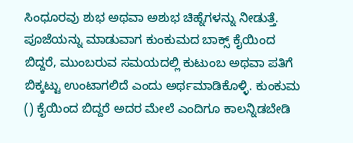ಸಿಂಧೂರವು ಶುಭ ಅಥವಾ ಅಶುಭ ಚಿಹ್ನೆಗಳನ್ನು ನೀಡುತ್ತೆ. ಪೂಜೆಯನ್ನು ಮಾಡುವಾಗ ಕುಂಕುಮದ ಬಾಕ್ಸ್ ಕೈಯಿಂದ ಬಿದ್ದರೆ, ಮುಂಬರುವ ಸಮಯದಲ್ಲಿ ಕುಟುಂಬ ಅಥವಾ ಪತಿಗೆ ಬಿಕ್ಕಟ್ಟು ಉಂಟಾಗಲಿದೆ ಎಂದು ಅರ್ಥಮಾಡಿಕೊಳ್ಳಿ. ಕುಂಕುಮ () ಕೈಯಿಂದ ಬಿದ್ದರೆ ಅದರ ಮೇಲೆ ಎಂದಿಗೂ ಕಾಲನ್ನಿಡಬೇಡಿ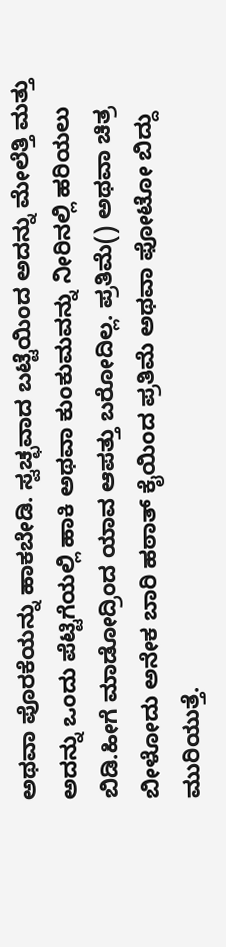ಅಥವಾ ಪೊರಕೆಯನ್ನು ಹಾಕಬೇಡಿ. ಸ್ವಚ್ಛವಾದ ಬಟ್ಟೆಯಿಂದ ಅದನ್ನು ಮೇಲೆತ್ತಿ ಮತ್ತು ಅದನ್ನು ಒಂದು ಪೆಟ್ಟಿಗೆಯಲ್ಲಿ ಹಾಕಿ ಅಥವಾ ಕುಂಕುಮವನ್ನು ನೀರಿನಲ್ಲಿ ಹರಿಯಲು ಬಿಡಿ.ಹೀಗೆ ಮಾಡೋದ್ರಿಂದ ಯಾವ ಆಪತ್ತು ಬರೋದಿಲ್ಲ. ಪ್ರತಿಮೆ() ಅಥವಾ ಚಿತ್ರ ಬೀಳೋದು ಅನೇಕ ಬಾರಿ ಹಠಾತ್ ಕೈಯಿಂದ ಪ್ರತಿಮೆ ಅಥವಾ ಫೋಟೋ ಬಿದ್ದು ಮುರಿಯುತ್ತೆ.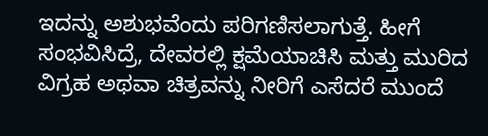ಇದನ್ನು ಅಶುಭವೆಂದು ಪರಿಗಣಿಸಲಾಗುತ್ತೆ. ಹೀಗೆ ಸಂಭವಿಸಿದ್ರೆ, ದೇವರಲ್ಲಿ ಕ್ಷಮೆಯಾಚಿಸಿ ಮತ್ತು ಮುರಿದ ವಿಗ್ರಹ ಅಥವಾ ಚಿತ್ರವನ್ನು ನೀರಿಗೆ ಎಸೆದರೆ ಮುಂದೆ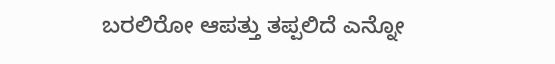ಬರಲಿರೋ ಆಪತ್ತು ತಪ್ಪಲಿದೆ ಎನ್ನೋ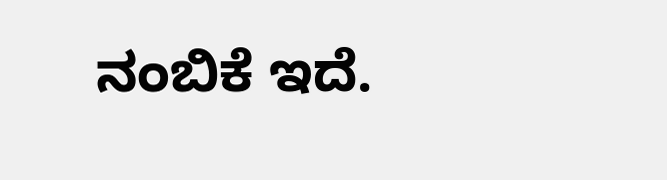ನಂಬಿಕೆ ಇದೆ.